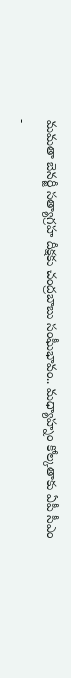మమతా బెనర్జీ సత్యాగ్రహ దీక్షకు చంద్రబాబు సంఘీభావం.. మధ్యాహ్నం కోల్కతాకు ఏపీ సీఎం
-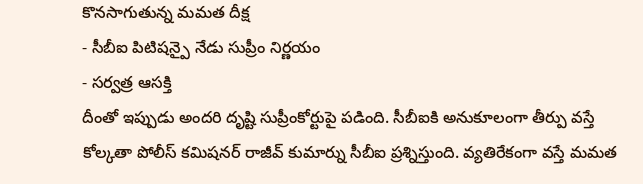కొనసాగుతున్న మమత దీక్ష
- సీబీఐ పిటిషన్పై నేడు సుప్రీం నిర్ణయం
- సర్వత్ర ఆసక్తి
దీంతో ఇప్పుడు అందరి దృష్టి సుప్రీంకోర్టుపై పడింది. సీబీఐకి అనుకూలంగా తీర్పు వస్తే కోల్కతా పోలీస్ కమిషనర్ రాజీవ్ కుమార్ను సీబీఐ ప్రశ్నిస్తుంది. వ్యతిరేకంగా వస్తే మమత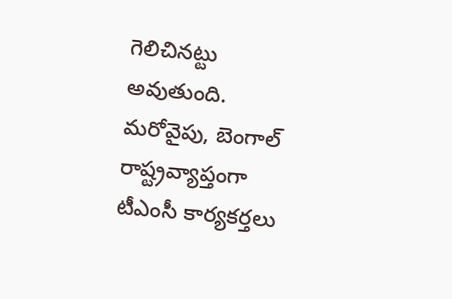గెలిచినట్టు అవుతుంది. మరోవైపు, బెంగాల్ రాష్ట్రవ్యాప్తంగా టీఎంసీ కార్యకర్తలు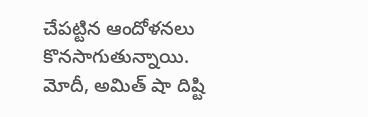చేపట్టిన ఆందోళనలు కొనసాగుతున్నాయి. మోదీ, అమిత్ షా దిష్టి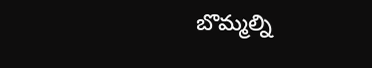బొమ్మల్ని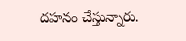దహనం చేస్తున్నారు.